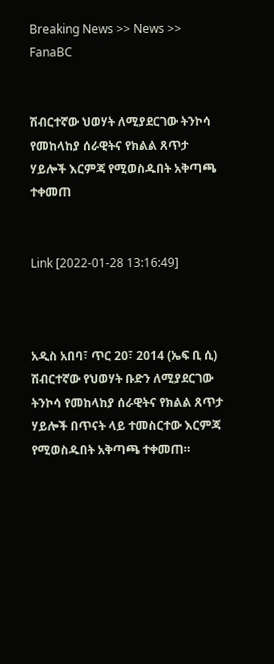Breaking News >> News >> FanaBC


ሽብርተኛው ህወሃት ለሚያደርገው ትንኮሳ የመከላከያ ሰራዊትና የክልል ጸጥታ ሃይሎች እርምጃ የሚወስዱበት አቅጣጫ ተቀመጠ


Link [2022-01-28 13:16:49]



አዲስ አበባ፣ ጥር 20፣ 2014 (ኤፍ ቢ ሲ)  ሽብርተኛው የህወሃት ቡድን ለሚያደርገው ትንኮሳ የመከላከያ ሰራዊትና የክልል ጸጥታ ሃይሎች በጥናት ላይ ተመስርተው እርምጃ የሚወስዱበት አቅጣጫ ተቀመጠ።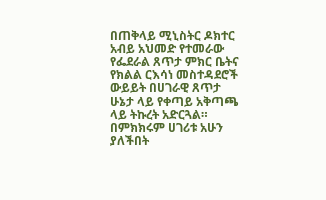በጠቅላይ ሚኒስትር ዶክተር አብይ አህመድ የተመራው የፌደራል ጸጥታ ምክር ቤትና የክልል ርእሳነ መስተዳደሮች ውይይት በሀገራዊ ጸጥታ ሁኔታ ላይ የቀጣይ አቅጣጫ ላይ ትኩረት አድርጓል። በምክክሩም ሀገሪቱ አሁን ያለችበት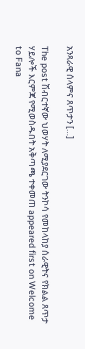አንጻራዊ ሰላምና ጸጥታን […]

The post ሽብርተኛው ህወሃት ለሚያደርገው ትንኮሳ የመከላከያ ሰራዊትና የክልል ጸጥታ ሃይሎች እርምጃ የሚወስዱበት አቅጣጫ ተቀመጠ appeared first on Welcome to Fana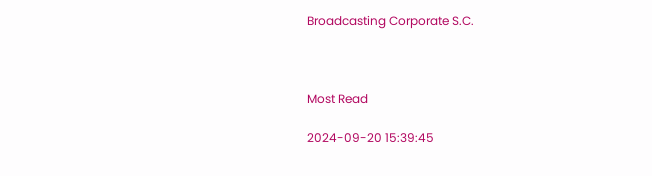Broadcasting Corporate S.C.



Most Read

2024-09-20 15:39:45